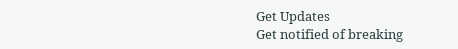Get Updates
Get notified of breaking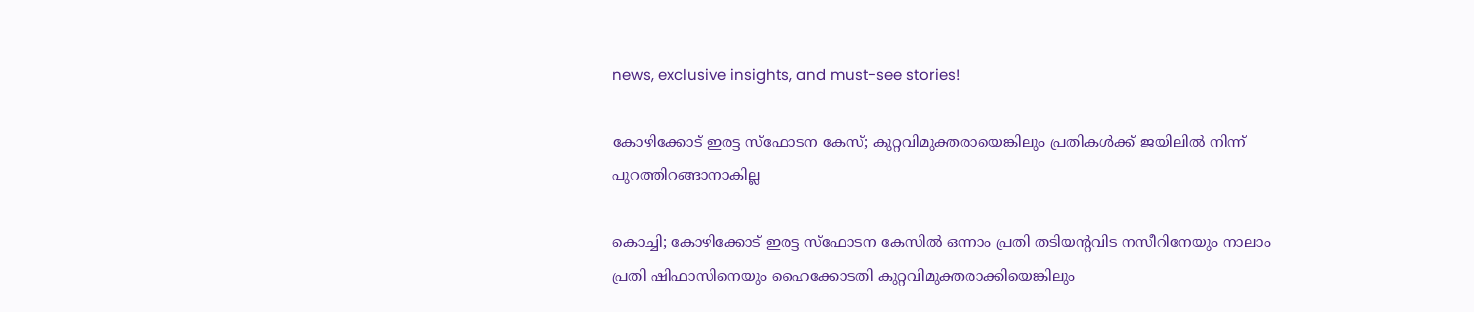news, exclusive insights, and must-see stories!

കോഴിക്കോട് ഇരട്ട സ്ഫോടന കേസ്; കുറ്റവിമുക്തരായെങ്കിലും പ്രതികൾക്ക് ജയിലിൽ നിന്ന് പുറത്തിറങ്ങാനാകില്ല

കൊച്ചി; കോഴിക്കോട് ഇരട്ട സ്ഫോടന കേസിൽ ഒന്നാം പ്രതി തടിയന്റവിട നസീറിനേയും നാലാം പ്രതി ഷിഫാസിനെയും ഹൈക്കോടതി കുറ്റവിമുക്തരാക്കിയെങ്കിലും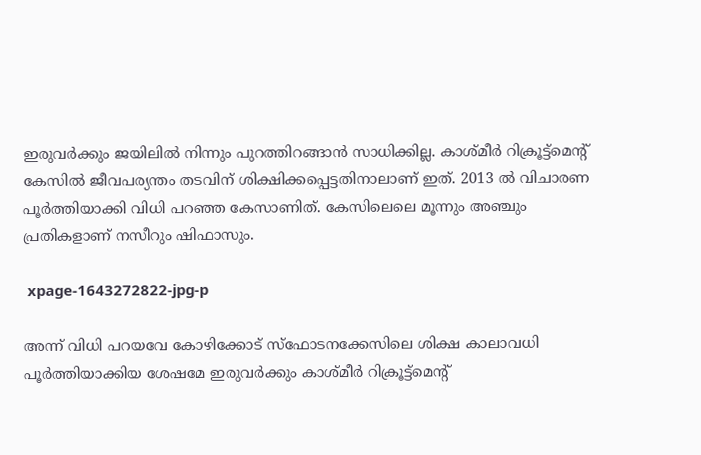ഇരുവർക്കും ജയിലിൽ നിന്നും പുറത്തിറങ്ങാൻ സാധിക്കില്ല. കാശ്മീർ റിക്രൂട്ട്മെന്റ് കേസിൽ ജീവപര്യന്തം തടവിന് ശിക്ഷിക്കപ്പെട്ടതിനാലാണ് ഇത്. 2013 ൽ വിചാരണ പൂർത്തിയാക്കി വിധി പറഞ്ഞ കേസാണിത്. കേസിലെലെ മൂന്നും അഞ്ചും പ്രതികളാണ് നസീറും ഷിഫാസും.

 xpage-1643272822-jpg-p

അന്ന് വിധി പറയവേ കോഴിക്കോട് സ്ഫോടനക്കേസിലെ ശിക്ഷ കാലാവധി പൂർത്തിയാക്കിയ ശേഷമേ ഇരുവർക്കും കാശ്മീർ റിക്രൂട്ട്മെന്റ്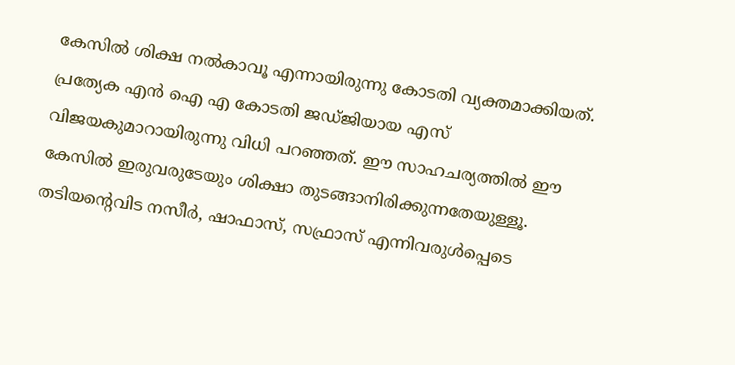കേസിൽ ശിക്ഷ നൽകാവൂ എന്നായിരുന്നു കോടതി വ്യക്തമാക്കിയത്. പ്രത്യേക എൻ ഐ എ കോടതി ജഡ്ജിയായ എസ് വിജയകുമാറായിരുന്നു വിധി പറഞ്ഞത്. ഈ സാഹചര്യത്തിൽ ഈ കേസിൽ ഇരുവരുടേയും ശിക്ഷാ തുടങ്ങാനിരിക്കുന്നതേയുള്ളൂ. തടിയന്റെവിട നസീര്‍, ഷാഫാസ്, സഫ്രാസ് എന്നിവരുള്‍പ്പെടെ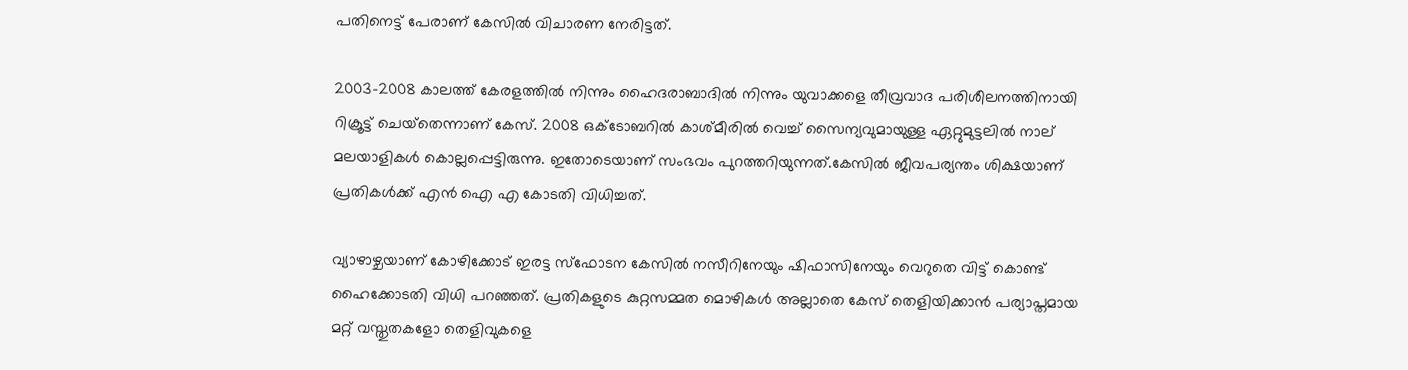പതിനെട്ട് പേരാണ് കേസില്‍ വിചാരണ നേരിട്ടത്.

2003-2008 കാലത്ത് കേരളത്തില്‍ നിന്നും ഹൈദരാബാദില്‍ നിന്നും യുവാക്കളെ തീവ്രവാദ പരിശീലനത്തിനായി റിക്രൂട്ട് ചെയ്‌തെന്നാണ് കേസ്. 2008 ഒക്ടോബറില്‍ കാശ്മീരില്‍ വെച്ച് സൈന്യവുമായുള്ള ഏറ്റുമുട്ടലില്‍ നാല് മലയാളികള്‍ കൊല്ലപ്പെട്ടിരുന്നു. ഇതോടെയാണ് സംഭവം പുറത്തറിയുന്നത്.കേസിൽ ജീവപര്യന്തം ശിക്ഷയാണ് പ്രതികൾക്ക് എൻ ഐ എ കോടതി വിധിച്ചത്.

വ്യാഴാഴ്ചയാണ് കോഴിക്കോട് ഇരട്ട സ്ഫോടന കേസിൽ നസീറിനേയും ഷിഫാസിനേയും വെറുതെ വിട്ട് കൊണ്ട് ഹൈക്കോടതി വിധി പറഞ്ഞത്. പ്രതികളുടെ കുറ്റസമ്മത മൊഴികൾ അല്ലാതെ കേസ് തെളിയിക്കാൻ പര്യാപ്തമായ മറ്റ് വസ്തുതകളോ തെളിവുകളെ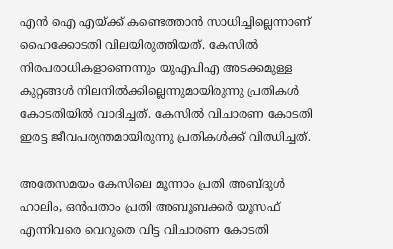എൻ ഐ എയ്ക്ക് കണ്ടെത്താൻ സാധിച്ചില്ലെന്നാണ് ഹൈക്കോടതി വിലയിരുത്തിയത്. കേസിൽ നിരപരാധികളാണെന്നും യുഎപിഎ അടക്കമുള്ള കുറ്റങ്ങൾ നിലനിൽക്കില്ലെന്നുമായിരുന്നു പ്രതികൾ കോടതിയിൽ വാദിച്ചത്. കേസിൽ വിചാരണ കോടതി ഇരട്ട ജീവപര്യന്തമായിരുന്നു പ്രതികൾക്ക് വിഝിച്ചത്.

അതേസമയം കേസിലെ മൂന്നാം പ്രതി അബ്ദുൾ ഹാലിം, ഒൻപതാം പ്രതി അബൂബക്കർ യൂസഫ് എന്നിവരെ വെറുതെ വിട്ട വിചാരണ കോടതി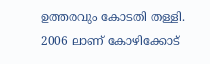ഉത്തരവും കോടതി തള്ളി. 2006 ലാണ് കോഴിക്കോട്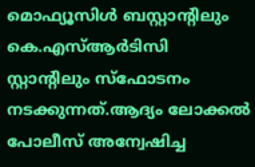മൊഫ്യൂസിൾ ബസ്റ്റാന്‍റിലും കെ.എസ്ആർടിസി സ്റ്റാന്റിലും സ്ഫോടനം നടക്കുന്നത്.ആദ്യം ലോക്കൽ പോലീസ് അന്വേഷിച്ച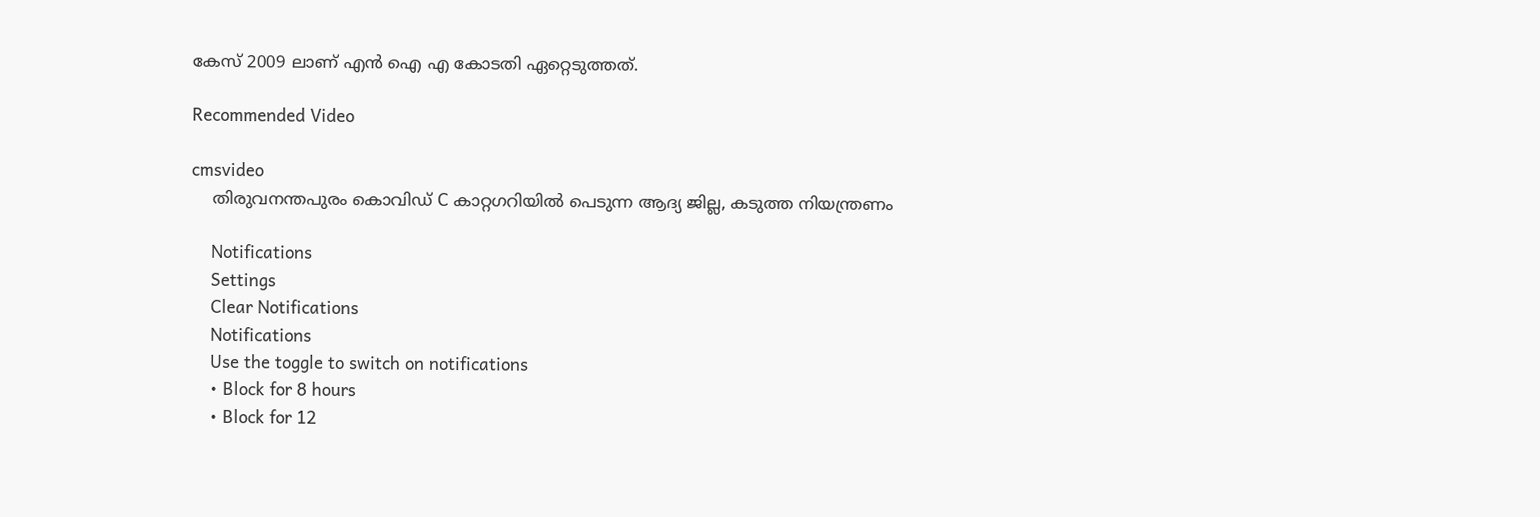കേസ് 2009 ലാണ് എൻ ഐ എ കോടതി ഏറ്റെടുത്തത്.

Recommended Video

cmsvideo
    തിരുവനന്തപുരം കൊവിഡ് C കാറ്റഗറിയില്‍ പെടുന്ന ആദ്യ ജില്ല, കടുത്ത നിയന്ത്രണം

    Notifications
    Settings
    Clear Notifications
    Notifications
    Use the toggle to switch on notifications
    • Block for 8 hours
    • Block for 12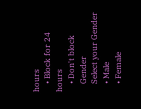hours
    • Block for 24 hours
    • Don't block
    Gender
    Select your Gender
    • Male
    • Female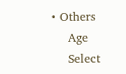• Others
    Age
    Select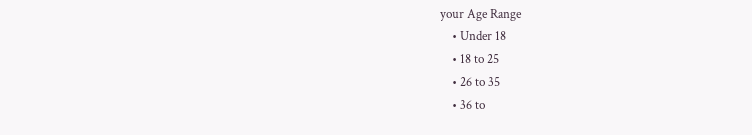your Age Range
    • Under 18
    • 18 to 25
    • 26 to 35
    • 36 to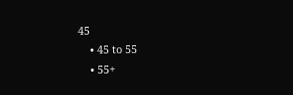45
    • 45 to 55
    • 55+